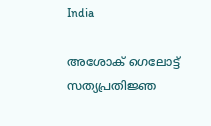India

അശോക് ഗെലോട്ട് സത്യപ്രതിജ്ഞ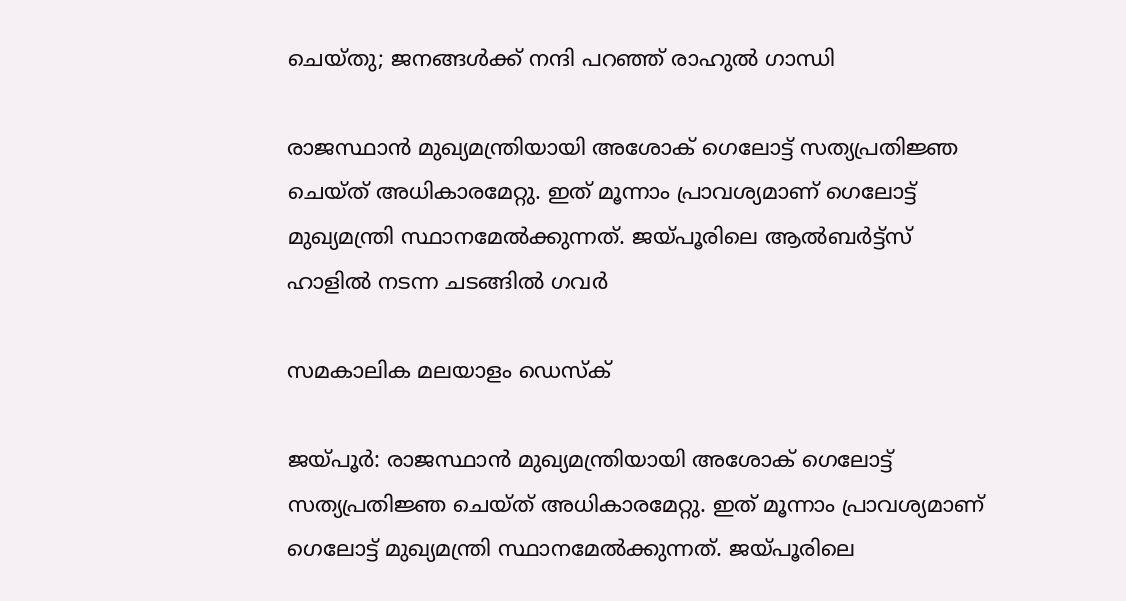ചെയ്തു; ജനങ്ങള്‍ക്ക് നന്ദി പറഞ്ഞ് രാഹുല്‍ ഗാന്ധി

രാജസ്ഥാന്‍ മുഖ്യമന്ത്രിയായി അശോക് ഗെലോട്ട് സത്യപ്രതിജ്ഞ ചെയ്ത് അധികാരമേറ്റു. ഇത് മൂന്നാം പ്രാവശ്യമാണ് ഗെലോട്ട് മുഖ്യമന്ത്രി സ്ഥാനമേല്‍ക്കുന്നത്. ജയ്പൂരിലെ ആല്‍ബര്‍ട്ട്‌സ് ഹാളില്‍ നടന്ന ചടങ്ങില്‍ ഗവര്‍

സമകാലിക മലയാളം ഡെസ്ക്

ജയ്പൂര്‍: രാജസ്ഥാന്‍ മുഖ്യമന്ത്രിയായി അശോക് ഗെലോട്ട് സത്യപ്രതിജ്ഞ ചെയ്ത് അധികാരമേറ്റു. ഇത് മൂന്നാം പ്രാവശ്യമാണ് ഗെലോട്ട് മുഖ്യമന്ത്രി സ്ഥാനമേല്‍ക്കുന്നത്. ജയ്പൂരിലെ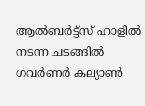ആല്‍ബര്‍ട്ട്‌സ് ഹാളില്‍ നടന്ന ചടങ്ങില്‍ ഗവര്‍ണര്‍ കല്യാണ്‍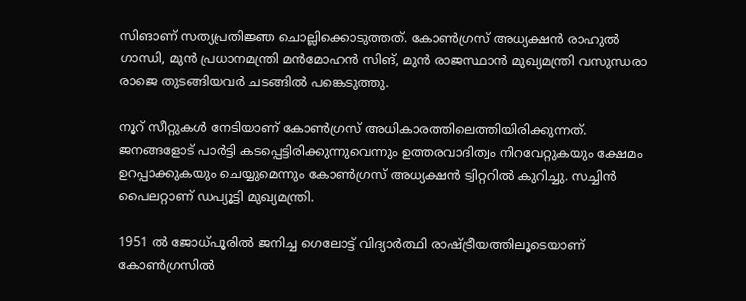സിങാണ് സത്യപ്രതിജ്ഞ ചൊല്ലിക്കൊടുത്തത്. കോണ്‍ഗ്രസ് അധ്യക്ഷന്‍ രാഹുല്‍ ഗാന്ധി, മുന്‍ പ്രധാനമന്ത്രി മന്‍മോഹന്‍ സിങ്, മുന്‍ രാജസ്ഥാന്‍ മുഖ്യമന്ത്രി വസുന്ധരാ രാജെ തുടങ്ങിയവര്‍ ചടങ്ങില്‍ പങ്കെടുത്തു.

നൂറ് സീറ്റുകള്‍ നേടിയാണ് കോണ്‍ഗ്രസ് അധികാരത്തിലെത്തിയിരിക്കുന്നത്. ജനങ്ങളോട് പാര്‍ട്ടി കടപ്പെട്ടിരിക്കുന്നുവെന്നും ഉത്തരവാദിത്വം നിറവേറ്റുകയും ക്ഷേമം ഉറപ്പാക്കുകയും ചെയ്യുമെന്നും കോണ്‍ഗ്രസ് അധ്യക്ഷന്‍ ട്വിറ്ററില്‍ കുറിച്ചു. സച്ചിന്‍ പൈലറ്റാണ് ഡപ്യൂട്ടി മുഖ്യമന്ത്രി.

1951 ല്‍ ജോധ്പൂരില്‍ ജനിച്ച ഗെലോട്ട് വിദ്യാര്‍ത്ഥി രാഷ്ട്രീയത്തിലൂടെയാണ് കോണ്‍ഗ്രസില്‍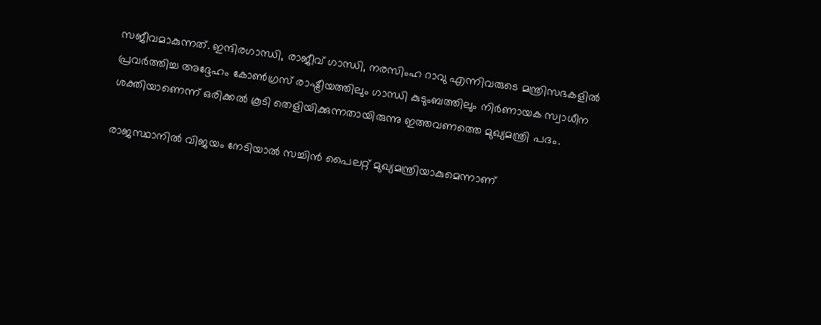സജീവമാകുന്നത്. ഇന്ദിരഗാന്ധി, രാജീവ് ഗാന്ധി, നരസിംഹ റാവു എന്നിവരുടെ മന്ത്രിസഭകളില്‍ പ്രവര്‍ത്തിച്ച അദ്ദേഹം കോണ്‍ഗ്രസ് രാഷ്ട്രീയത്തിലും ഗാന്ധി കുടുംബത്തിലും നിര്‍ണായക സ്വാധീന ശക്തിയാണെന്ന് ഒരിക്കല്‍ കൂടി തെളിയിക്കുന്നതായിരുന്നു ഇത്തവണത്തെ മുഖ്യമന്ത്രി പദം.

രാജസ്ഥാനില്‍ വിജയം നേടിയാല്‍ സച്ചിന്‍ പൈലറ്റ് മുഖ്യമന്ത്രിയാകുമെന്നാണ്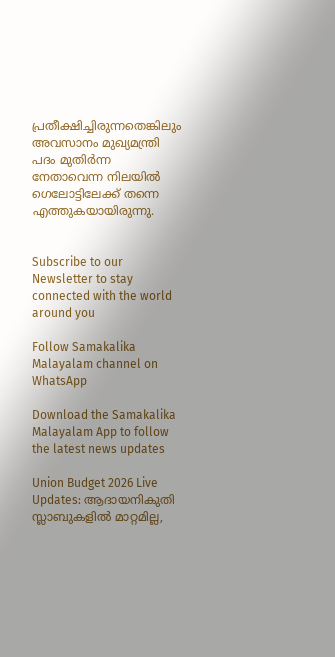പ്രതീക്ഷിച്ചിരുന്നതെങ്കിലും അവസാനം മുഖ്യമന്ത്രി പദം മുതിര്‍ന്ന നേതാവെന്ന നിലയില്‍ ഗെലോട്ടിലേക്ക് തന്നെ എത്തുകയായിരുന്നു.


Subscribe to our Newsletter to stay connected with the world around you

Follow Samakalika Malayalam channel on WhatsApp

Download the Samakalika Malayalam App to follow the latest news updates

Union Budget 2026 Live Updates: ആദായനികുതി സ്ലാബുകളില്‍ മാറ്റമില്ല,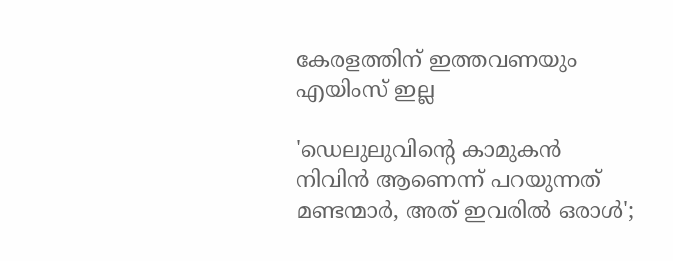കേരളത്തിന് ഇത്തവണയും എയിംസ് ഇല്ല

'ഡെലുലുവിന്റെ കാമുകന്‍ നിവിന്‍ ആണെന്ന് പറയുന്നത് മണ്ടന്മാര്‍, അത് ഇവരില്‍ ഒരാള്‍';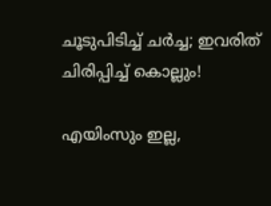ചൂടുപിടിച്ച് ചര്‍ച്ച; ഇവരിത് ചിരിപ്പിച്ച് കൊല്ലും!

എയിംസും ഇല്ല,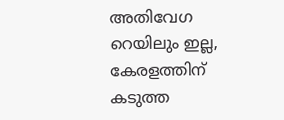അതിവേഗ റെയിലും ഇല്ല, കേരളത്തിന് കടുത്ത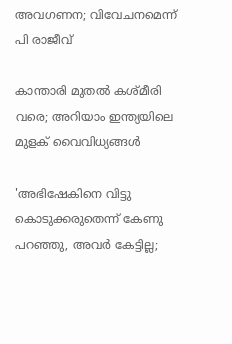അവഗണന; വിവേചനമെന്ന് പി രാജീവ്

കാന്താരി മുതൽ കശ്മീരി വരെ; അറിയാം ഇന്ത്യയിലെ മുളക് വൈവിധ്യങ്ങൾ

'അഭിഷേകിനെ വിട്ടു കൊടുക്കരുതെന്ന് കേണു പറഞ്ഞു, അവര്‍ കേട്ടില്ല;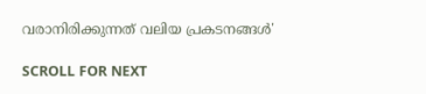വരാനിരിക്കുന്നത് വലിയ പ്രകടനങ്ങള്‍'

SCROLL FOR NEXT